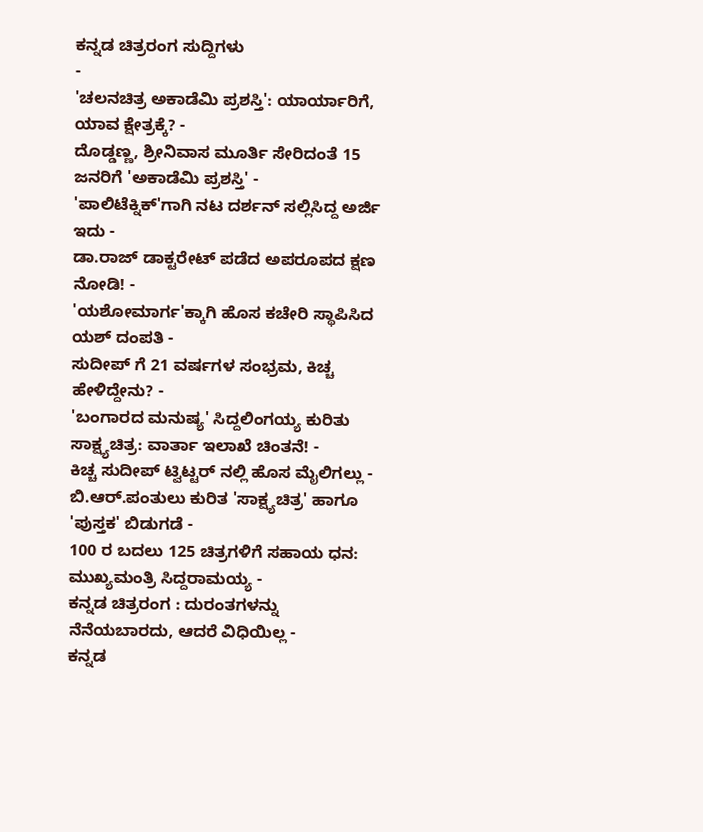ಕನ್ನಡ ಚಿತ್ರರಂಗ ಸುದ್ದಿಗಳು
-
'ಚಲನಚಿತ್ರ ಅಕಾಡೆಮಿ ಪ್ರಶಸ್ತಿ': ಯಾರ್ಯಾರಿಗೆ, ಯಾವ ಕ್ಷೇತ್ರಕ್ಕೆ? -
ದೊಡ್ಡಣ್ಣ, ಶ್ರೀನಿವಾಸ ಮೂರ್ತಿ ಸೇರಿದಂತೆ 15 ಜನರಿಗೆ 'ಅಕಾಡೆಮಿ ಪ್ರಶಸ್ತಿ' -
'ಪಾಲಿಟೆಕ್ನಿಕ್'ಗಾಗಿ ನಟ ದರ್ಶನ್ ಸಲ್ಲಿಸಿದ್ದ ಅರ್ಜಿ ಇದು -
ಡಾ.ರಾಜ್ ಡಾಕ್ಟರೇಟ್ ಪಡೆದ ಅಪರೂಪದ ಕ್ಷಣ ನೋಡಿ! -
'ಯಶೋಮಾರ್ಗ'ಕ್ಕಾಗಿ ಹೊಸ ಕಚೇರಿ ಸ್ಥಾಪಿಸಿದ ಯಶ್ ದಂಪತಿ -
ಸುದೀಪ್ ಗೆ 21 ವರ್ಷಗಳ ಸಂಭ್ರಮ, ಕಿಚ್ಚ ಹೇಳಿದ್ದೇನು? -
'ಬಂಗಾರದ ಮನುಷ್ಯ' ಸಿದ್ದಲಿಂಗಯ್ಯ ಕುರಿತು ಸಾಕ್ಷ್ಯಚಿತ್ರ: ವಾರ್ತಾ ಇಲಾಖೆ ಚಿಂತನೆ! -
ಕಿಚ್ಚ ಸುದೀಪ್ ಟ್ವಿಟ್ಟರ್ ನಲ್ಲಿ ಹೊಸ ಮೈಲಿಗಲ್ಲು -
ಬಿ.ಆರ್.ಪಂತುಲು ಕುರಿತ 'ಸಾಕ್ಷ್ಯಚಿತ್ರ' ಹಾಗೂ 'ಪುಸ್ತಕ' ಬಿಡುಗಡೆ -
100 ರ ಬದಲು 125 ಚಿತ್ರಗಳಿಗೆ ಸಹಾಯ ಧನ: ಮುಖ್ಯಮಂತ್ರಿ ಸಿದ್ದರಾಮಯ್ಯ -
ಕನ್ನಡ ಚಿತ್ರರಂಗ : ದುರಂತಗಳನ್ನು ನೆನೆಯಬಾರದು, ಆದರೆ ವಿಧಿಯಿಲ್ಲ -
ಕನ್ನಡ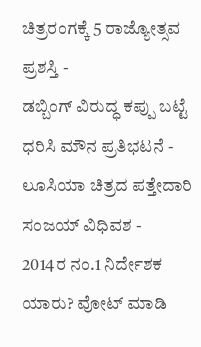ಚಿತ್ರರಂಗಕ್ಕೆ 5 ರಾಜ್ಯೋತ್ಸವ ಪ್ರಶಸ್ತಿ -
ಡಬ್ಬಿಂಗ್ ವಿರುದ್ಧ ಕಪ್ಪು ಬಟ್ಟೆ ಧರಿಸಿ ಮೌನ ಪ್ರತಿಭಟನೆ -
ಲೂಸಿಯಾ ಚಿತ್ರದ ಪತ್ತೇದಾರಿ ಸಂಜಯ್ ವಿಧಿವಶ -
2014ರ ನಂ.1 ನಿರ್ದೇಶಕ ಯಾರು? ವೋಟ್ ಮಾಡಿ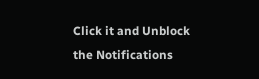Click it and Unblock the Notifications